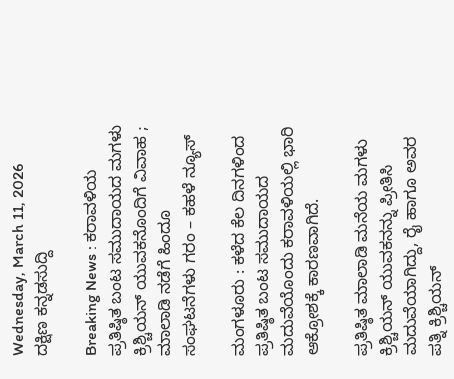Wednesday, March 11, 2026
ದಕ್ಷಿಣ ಕನ್ನಡಸುದ್ದಿ

Breaking News : ಕರಾವಳಿಯ ಪ್ರತಿಷ್ಠಿತ ಬಂಟ ಸಮುದಾಯದ ಮಗಳು ಕ್ರಿಶ್ಚಿಯನ್ ಯುವಕನೊಂದಿಗೆ ವಿವಾಹ ; ಮಾಲಾಡಿ ನಡೆಗೆ ಹಿಂದೂ ಸಂಘಟನೆಗಳು ಗರಂ – ಕಹಳೆ ನ್ಯೂಸ್

ಮಂಗಳೂರು : ಕಳೆದ ಕೆಲ ದಿನಗಳಿಂದ ಪ್ರತಿಷ್ಠಿತ ಬಂಟ ಸಮುದಾಯದ ಮದುವೆಯೊಂದು ಕರಾವಳಿಯಲ್ಲಿ ಭಾರಿ‌ ಆಕ್ರೋಶಕ್ಕೆ ಕಾರಣವಾಗಿದೆ.

ಪ್ರತಿಷ್ಠಿತ ಮಾಲಾಡಿ ಮನೆಯ ಮಗಳು ಕ್ರಿಶ್ಚಿಯನ್ ಯುವಕನನ್ನು ಪ್ರೀತಿಸಿ ಮದುವೆಯಾಗಿದ್ದು, ರೈ ಹಾಗೂ ಅವರ ಪತ್ನಿ ಕ್ರಿಶ್ಚಿಯನ್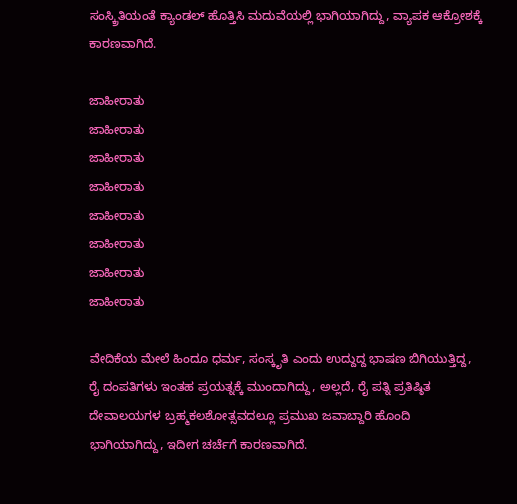ಸಂಸ್ಕ್ರಿತಿಯಂತೆ ಕ್ಯಾಂಡಲ್ ಹೊತ್ತಿಸಿ ಮದುವೆಯಲ್ಲಿ ಭಾಗಿಯಾಗಿದ್ದು, ವ್ಯಾಪಕ ಆಕ್ರೋಶಕ್ಕೆ ಕಾರಣವಾಗಿದೆ.

ಜಾಹೀರಾತು
ಜಾಹೀರಾತು
ಜಾಹೀರಾತು
ಜಾಹೀರಾತು
ಜಾಹೀರಾತು
ಜಾಹೀರಾತು
ಜಾಹೀರಾತು
ಜಾಹೀರಾತು

ವೇದಿಕೆಯ ಮೇಲೆ ಹಿಂದೂ ಧರ್ಮ, ಸಂಸ್ಕೃತಿ ಎಂದು ಉದ್ದುದ್ದ ಭಾಷಣ ಬಿಗಿಯುತ್ತಿದ್ದ, ರೈ ದಂಪತಿಗಳು ಇಂತಹ ಪ್ರಯತ್ನಕ್ಕೆ ಮುಂದಾಗಿದ್ದು, ಅಲ್ಲದೆ, ರೈ ಪತ್ನಿ ಪ್ರತಿಷ್ಠಿತ ದೇವಾಲಯಗಳ ಬ್ರಹ್ಮಕಲಶೋತ್ಸವದಲ್ಲೂ ಪ್ರಮುಖ ಜವಾಬ್ದಾರಿ ಹೊಂದಿ ಭಾಗಿಯಾಗಿದ್ದು, ಇದೀಗ ಚರ್ಚೆಗೆ ಕಾರಣವಾಗಿದೆ.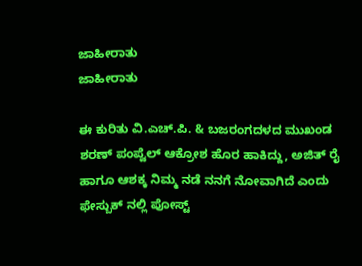ಜಾಹೀರಾತು
ಜಾಹೀರಾತು

ಈ ಕುರಿತು ವಿ.ಎಚ್.ಪಿ. & ಬಜರಂಗದಳದ ಮುಖಂಡ ಶರಣ್ ಪಂಪ್ವೆಲ್ ಆಕ್ರೋಶ ಹೊರ ಹಾಕಿದ್ದು, ಅಜಿತ್ ರೈ ಹಾಗೂ ಆಶಕ್ಕ ನಿಮ್ಮ ನಡೆ ನನಗೆ ನೋವಾಗಿದೆ ಎಂದು ಫೇಸ್ಬುಕ್ ನಲ್ಲಿ ಪೋಸ್ಟ್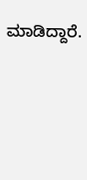ಮಾಡಿದ್ದಾರೆ.